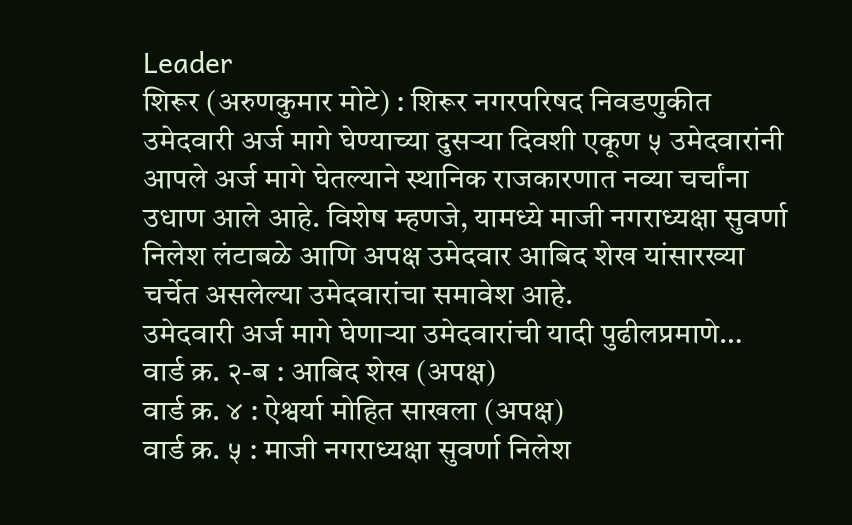Leader
शिरूर (अरुणकुमार मोटे) : शिरूर नगरपरिषद निवडणुकीत उमेदवारी अर्ज मागे घेण्याच्या दुसऱ्या दिवशी एकूण ५ उमेदवारांनी आपले अर्ज मागे घेतल्याने स्थानिक राजकारणात नव्या चर्चांना उधाण आले आहे. विशेष म्हणजे, यामध्ये माजी नगराध्यक्षा सुवर्णा निलेश लंटाबळे आणि अपक्ष उमेदवार आबिद शेख यांसारख्या चर्चेत असलेल्या उमेदवारांचा समावेश आहे.
उमेदवारी अर्ज मागे घेणाऱ्या उमेदवारांची यादी पुढीलप्रमाणे…
वार्ड क्र. २-ब : आबिद शेख (अपक्ष)
वार्ड क्र. ४ : ऐश्वर्या मोहित साखला (अपक्ष)
वार्ड क्र. ५ : माजी नगराध्यक्षा सुवर्णा निलेश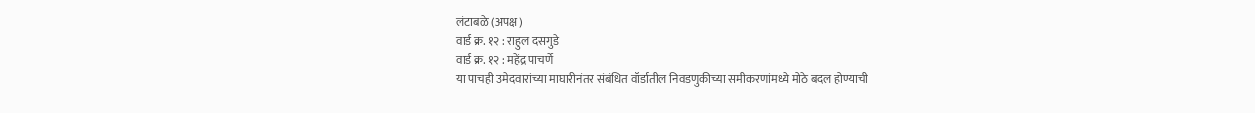लंटाबळे (अपक्ष)
वार्ड क्र. १२ : राहुल दसगुडे
वार्ड क्र. १२ : महेंद्र पाचर्णे
या पाचही उमेदवारांच्या माघारीनंतर संबंधित वॉर्डातील निवडणुकीच्या समीकरणांमध्ये मोठे बदल होण्याची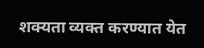शक्यता व्यक्त करण्यात येत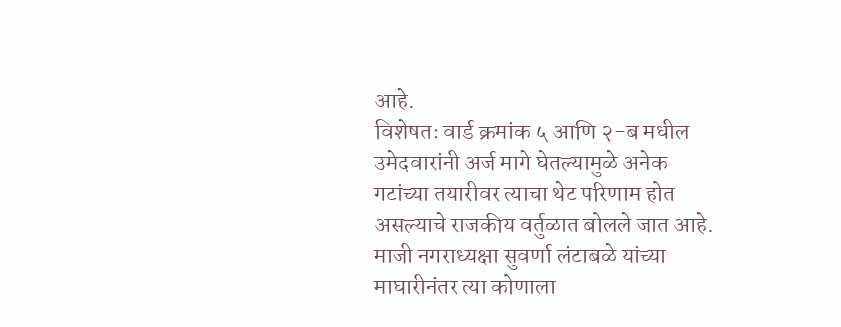आहे.
विशेषतः वार्ड क्रमांक ५ आणि २-ब मधील उमेदवारांनी अर्ज मागे घेतल्यामुळे अनेक गटांच्या तयारीवर त्याचा थेट परिणाम होत असल्याचे राजकीय वर्तुळात बोलले जात आहे.
माजी नगराध्यक्षा सुवर्णा लंटाबळे यांच्या माघारीनंतर त्या कोणाला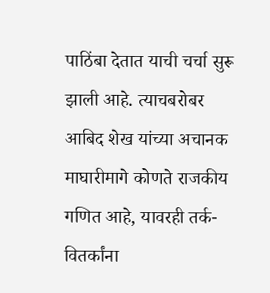पाठिंबा देतात याची चर्चा सुरू झाली आहे. त्याचबरोबर आबिद शेख यांच्या अचानक माघारीमागे कोणते राजकीय गणित आहे, यावरही तर्क-वितर्कांना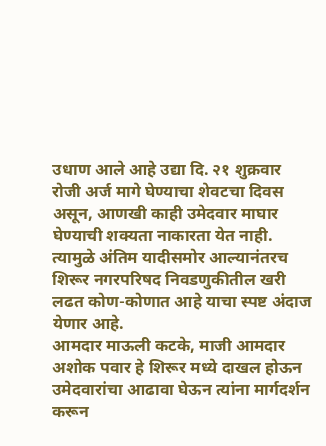उधाण आले आहे उद्या दि. २१ शुक्रवार रोजी अर्ज मागे घेण्याचा शेवटचा दिवस असून, आणखी काही उमेदवार माघार घेण्याची शक्यता नाकारता येत नाही. त्यामुळे अंतिम यादीसमोर आल्यानंतरच शिरूर नगरपरिषद निवडणुकीतील खरी लढत कोण-कोणात आहे याचा स्पष्ट अंदाज येणार आहे.
आमदार माऊली कटके, माजी आमदार अशोक पवार हे शिरूर मध्ये दाखल होऊन उमेदवारांचा आढावा घेऊन त्यांना मार्गदर्शन करून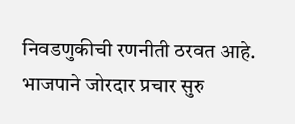निवडणुकीची रणनीती ठरवत आहे. भाजपाने जोरदार प्रचार सुरु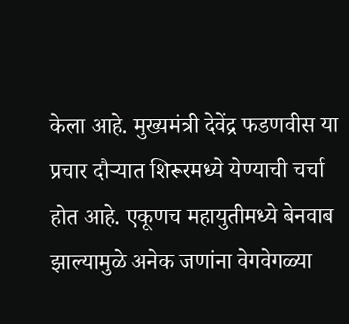केला आहे. मुख्यमंत्री देवेंद्र फडणवीस या प्रचार दौऱ्यात शिरूरमध्ये येण्याची चर्चा होत आहे. एकूणच महायुतीमध्ये बेनवाब झाल्यामुळे अनेक जणांना वेगवेगळ्या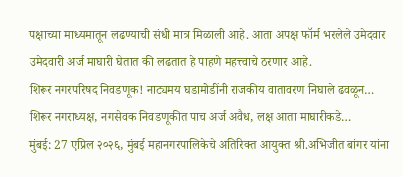पक्षाच्या माध्यमातून लढण्याची संधी मात्र मिळाली आहे. आता अपक्ष फॉर्म भरलेले उमेदवार उमेदवारी अर्ज माघारी घेतात की लढतात हे पाहणे महत्त्वाचे ठरणार आहे.
शिरूर नगरपरिषद निवडणूक! नाट्यमय घडामोडींनी राजकीय वातावरण निघाले ढवळून…
शिरूर नगराध्यक्ष, नगसेवक निवडणूकीत पाच अर्ज अवैध, लक्ष आता माघारीकडे…
मुंबई: 27 एप्रिल २०२६, मुंबई महानगरपालिकेचे अतिरिक्त आयुक्त श्री.अभिजीत बांगर यांना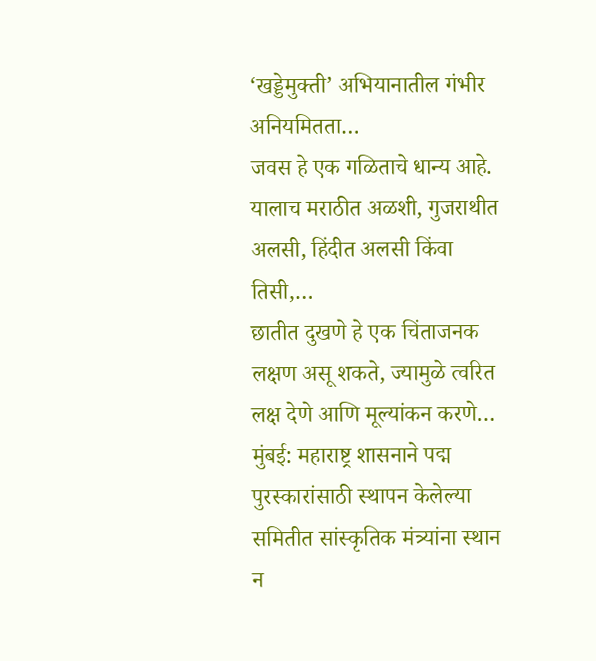‘खड्डेमुक्ती’ अभियानातील गंभीर अनियमितता…
जवस हे एक गळिताचे धान्य आहे. यालाच मराठीत अळशी, गुजराथीत अलसी, हिंदीत अलसी किंवा तिसी,…
छातीत दुखणे हे एक चिंताजनक लक्षण असू शकते, ज्यामुळे त्वरित लक्ष देणे आणि मूल्यांकन करणे…
मुंबई: महाराष्ट्र शासनाने पद्म पुरस्कारांसाठी स्थापन केलेल्या समितीत सांस्कृतिक मंत्र्यांना स्थान न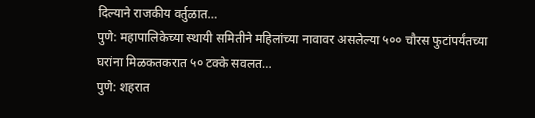दिल्याने राजकीय वर्तुळात…
पुणे: महापालिकेच्या स्थायी समितीने महिलांच्या नावावर असलेल्या ५०० चौरस फुटांपर्यंतच्या घरांना मिळकतकरात ५० टक्के सवलत…
पुणे: शहरात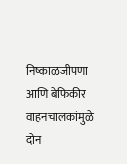निष्काळजीपणा आणि बेफिकीर वाहनचालकांमुळे दोन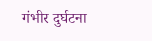गंभीर दुर्घटना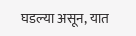घडल्या असून, यात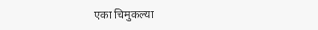एका चिमुकल्या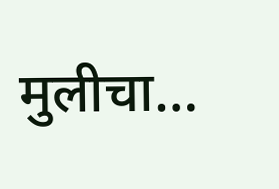मुलीचा…